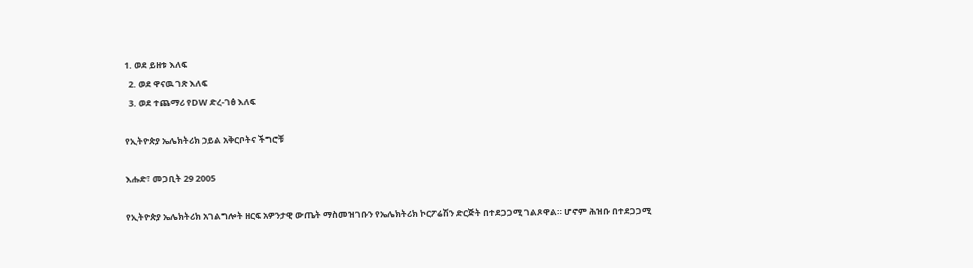1. ወደ ይዘቱ እለፍ
  2. ወደ ዋናዉ ገጽ እለፍ
  3. ወደ ተጨማሪ የDW ድረ-ገፅ እለፍ

የኢትዮጵያ ኤሌክትሪክ ኃይል አቅርቦትና ችግሮቹ

እሑድ፣ መጋቢት 29 2005

የኢትዮጵያ ኤሌክትሪክ አገልግሎት ዘርፍ አዎንታዊ ውጤት ማስመዝገቡን የኤሌክትሪክ ኮርፖሬሽን ድርጅት በተደጋጋሚ ገልጾዋል። ሆኖም ሕዝቡ በተደጋጋሚ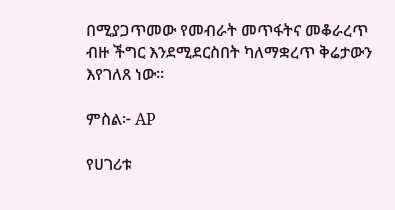በሚያጋጥመው የመብራት መጥፋትና መቆራረጥ ብዙ ችግር እንደሚደርስበት ካለማቋረጥ ቅሬታውን እየገለጸ ነው።

ምስል፦ AP

የሀገሪቱ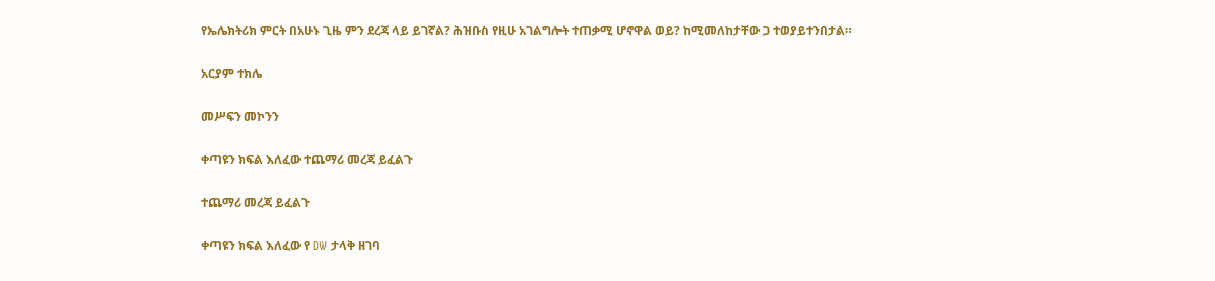የኤሌክትሪክ ምርት በአሁኑ ጊዜ ምን ደረጃ ላይ ይገኛል? ሕዝቡስ የዚሁ አገልግሎት ተጠቃሚ ሆኖዋል ወይ? ከሚመለከታቸው ጋ ተወያይተንበታል።

አርያም ተክሌ

መሥፍን መኮንን

ቀጣዩን ክፍል እለፈው ተጨማሪ መረጃ ይፈልጉ

ተጨማሪ መረጃ ይፈልጉ

ቀጣዩን ክፍል እለፈው የ DW ታላቅ ዘገባ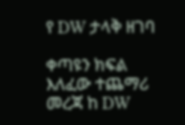የ DW ታላቅ ዘገባ

ቀጣዩን ክፍል እለፈው ተጨማሪ መረጃ ከ DW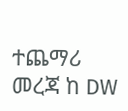ተጨማሪ መረጃ ከ DW